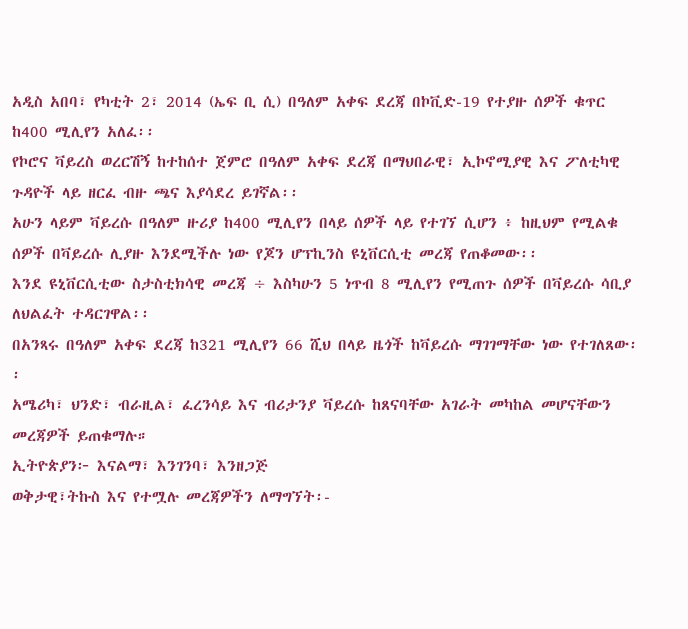አዲስ አበባ፣ የካቲት 2፣ 2014 (ኤፍ ቢ ሲ) በዓለም አቀፍ ደረጃ በኮቪድ-19 የተያዙ ሰዎች ቁጥር ከ400 ሚሊየን አለፈ፡፡
የኮሮና ቫይረስ ወረርሽኝ ከተከሰተ ጀምሮ በዓለም አቀፍ ደረጃ በማህበራዊ፣ ኢኮኖሚያዊ እና ፖለቲካዊ ጉዳዮች ላይ ዘርፈ ብዙ ጫና እያሳደረ ይገኛል፡፡
አሁን ላይም ቫይረሱ በዓለም ዙሪያ ከ400 ሚሊየን በላይ ሰዎች ላይ የተገኘ ሲሆን ፥ ከዚህም የሚልቁ ሰዎች በቫይረሱ ሊያዙ እንደሚችሉ ነው የጆን ሆፕኪንስ ዩኒቨርሲቲ መረጃ የጠቆመው፡፡
እንደ ዩኒቨርሲቲው ስታስቲክሳዊ መረጃ ÷ እስካሁን 5 ነጥብ 8 ሚሊየን የሚጠጉ ሰዎች በቫይረሱ ሳቢያ ለህልፈት ተዳርገዋል፡፡
በአንጻሩ በዓለም አቀፍ ደረጃ ከ321 ሚሊየን 66 ሺህ በላይ ዜጎች ከቫይረሱ ማገገማቸው ነው የተገለጸው፡፡
አሜሪካ፣ ህንድ፣ ብራዚል፣ ፈረንሳይ እና ብሪታንያ ቫይረሱ ከጸናባቸው አገራት መካከል መሆናቸውን መረጃዎች ይጠቁማሉ።
ኢትዮጵያን፦ እናልማ፣ እንገንባ፣ እንዘጋጅ
ወቅታዊ፣ትኩስ እና የተሟሉ መረጃዎችን ለማግኘት፡-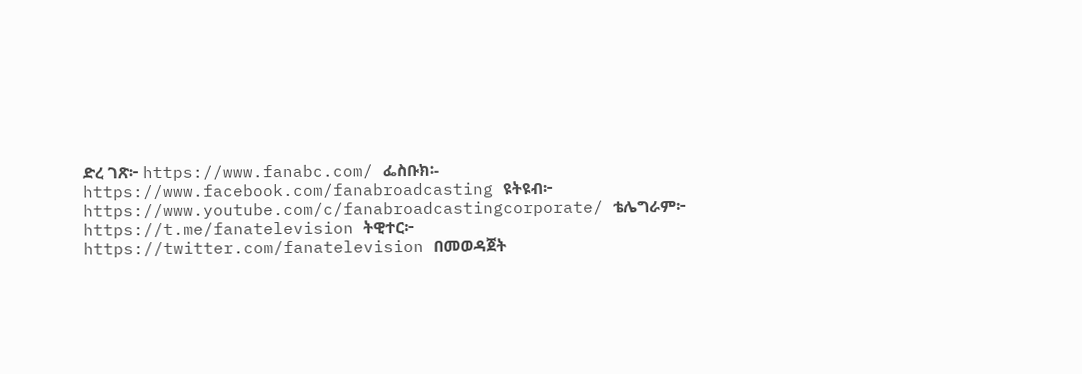ድረ ገጽ፦ https://www.fanabc.com/ ፌስቡክ፡- https://www.facebook.com/fanabroadcasting ዩትዩብ፦ https://www.youtube.com/c/fanabroadcastingcorporate/ ቴሌግራም፦ https://t.me/fanatelevision ትዊተር፦ https://twitter.com/fanatelevision በመወዳጀት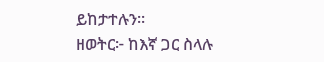ይከታተሉን፡፡
ዘወትር፦ ከእኛ ጋር ስላሉ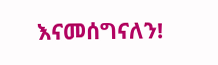እናመሰግናለን!